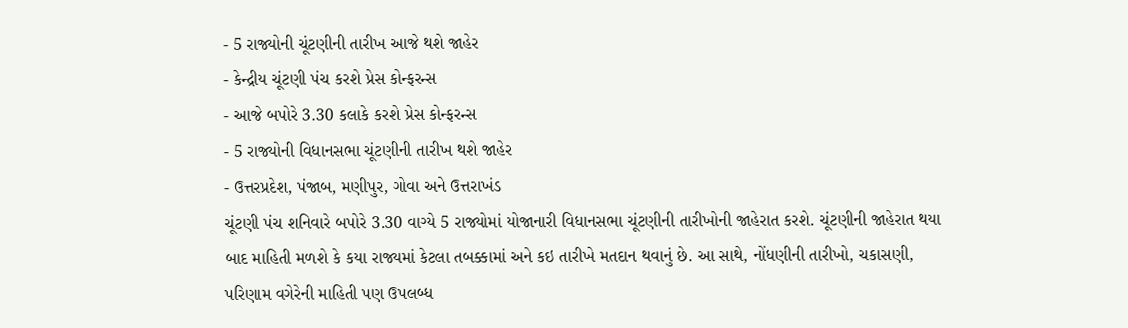- 5 રાજ્યોની ચૂંટણીની તારીખ આજે થશે જાહેર
- કેન્દ્રીય ચૂંટણી પંચ કરશે પ્રેસ કોન્ફરન્સ
- આજે બપોરે 3.30 કલાકે કરશે પ્રેસ કોન્ફરન્સ
- 5 રાજ્યોની વિધાનસભા ચૂંટણીની તારીખ થશે જાહેર
- ઉત્તરપ્રદેશ, પંજાબ, મણીપુર, ગોવા અને ઉત્તરાખંડ
ચૂંટણી પંચ શનિવારે બપોરે 3.30 વાગ્યે 5 રાજ્યોમાં યોજાનારી વિધાનસભા ચૂંટણીની તારીખોની જાહેરાત કરશે. ચૂંટણીની જાહેરાત થયા બાદ માહિતી મળશે કે કયા રાજ્યમાં કેટલા તબક્કામાં અને કઇ તારીખે મતદાન થવાનું છે. આ સાથે, નોંધણીની તારીખો, ચકાસણી, પરિણામ વગેરેની માહિતી પણ ઉપલબ્ધ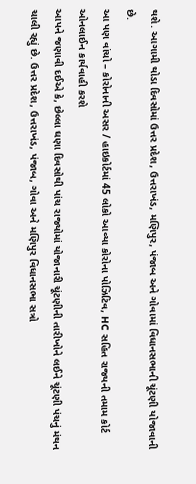થશે. આગામી થોડા દિવસોમાં ઉત્તર પ્રદેશ, ઉત્તરાખંડ, મણિપુર, પંજાબ અને ગોવામાં વિધાનસભાની ચૂંટણી યોજાવાની છે.
આ પણ વાંચો – કોરોનાની અસર / હાઇકોર્ટમાં 45 લોકો આવ્યા કોરોના પોઝિટિવ, HC સહિત રાજ્યની તમામ કોર્ટ ઓનલાઈન કાર્યવાહી કરશે
આપને જણાવી દઈએ કે, છેલ્લા ઘણા દિવસોથી પાંચ રાજ્યોમાં યોજાનારી ચૂંટણીની તારીખોને લઈને ચૂંટણી પંચનું મંથન ચાલી રહ્યું છે. ઉત્તર પ્રદેશ, ઉત્તરાખંડ, પંજાબ, ગોવા અને મણિપુર વિધાનસભા સત્રો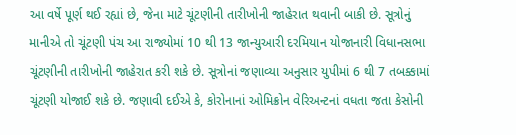આ વર્ષે પૂર્ણ થઈ રહ્યાં છે, જેના માટે ચૂંટણીની તારીખોની જાહેરાત થવાની બાકી છે. સૂત્રોનું માનીએ તો ચૂંટણી પંચ આ રાજ્યોમાં 10 થી 13 જાન્યુઆરી દરમિયાન યોજાનારી વિધાનસભા ચૂંટણીની તારીખોની જાહેરાત કરી શકે છે. સૂત્રોનાં જણાવ્યા અનુસાર યુપીમાં 6 થી 7 તબક્કામાં ચૂંટણી યોજાઈ શકે છે. જણાવી દઈએ કે, કોરોનાનાં ઓમિક્રોન વેરિઅન્ટનાં વધતા જતા કેસોની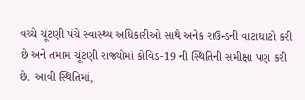વચ્ચે ચૂંટણી પંચે સ્વાસ્થ્ય અધિકારીઓ સાથે અનેક રાઉન્ડની વાટાઘાટો કરી છે અને તમામ ચૂંટણી રાજ્યોમાં કોવિડ-19 ની સ્થિતિની સમીક્ષા પણ કરી છે. આવી સ્થિતિમાં,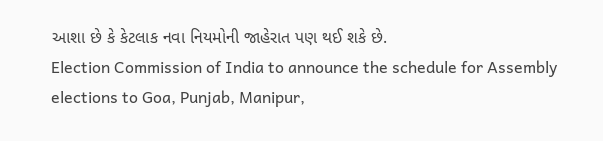આશા છે કે કેટલાક નવા નિયમોની જાહેરાત પણ થઈ શકે છે.
Election Commission of India to announce the schedule for Assembly elections to Goa, Punjab, Manipur,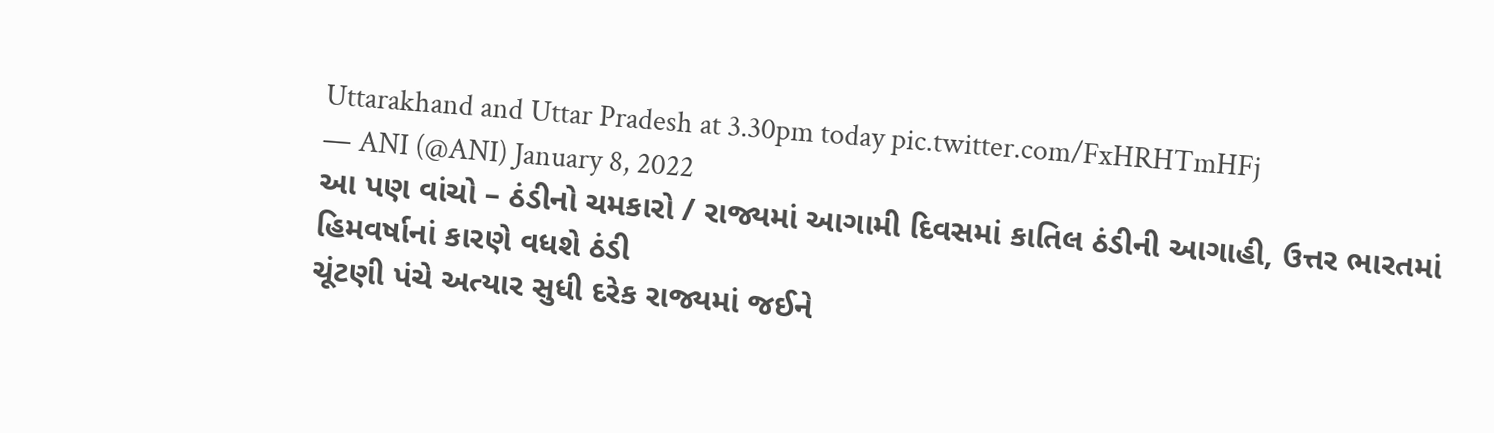Uttarakhand and Uttar Pradesh at 3.30pm today pic.twitter.com/FxHRHTmHFj
— ANI (@ANI) January 8, 2022
આ પણ વાંચો – ઠંડીનો ચમકારો / રાજ્યમાં આગામી દિવસમાં કાતિલ ઠંડીની આગાહી, ઉત્તર ભારતમાં હિમવર્ષાનાં કારણે વધશે ઠંડી
ચૂંટણી પંચે અત્યાર સુધી દરેક રાજ્યમાં જઈને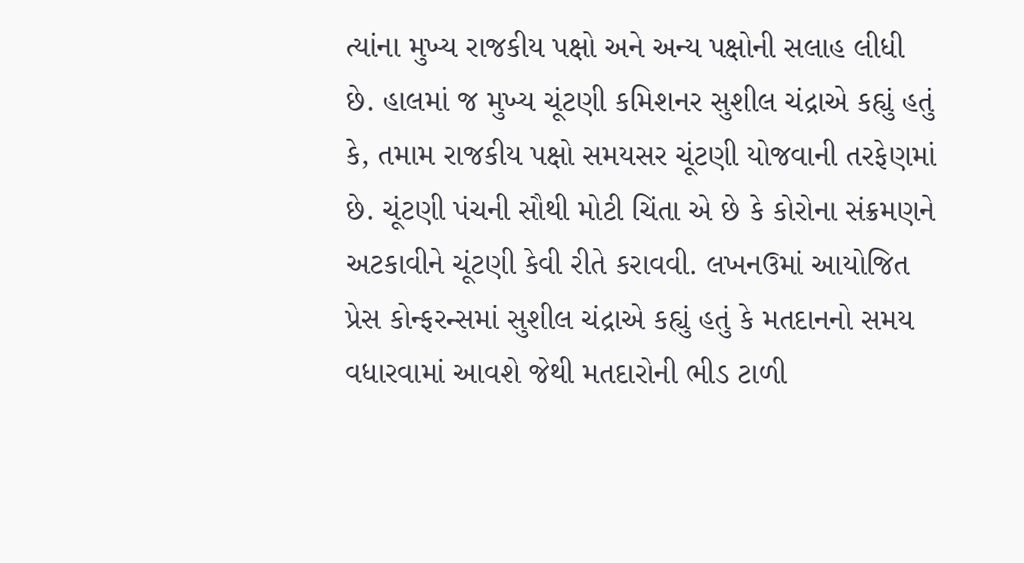ત્યાંના મુખ્ય રાજકીય પક્ષો અને અન્ય પક્ષોની સલાહ લીધી છે. હાલમાં જ મુખ્ય ચૂંટણી કમિશનર સુશીલ ચંદ્રાએ કહ્યું હતું કે, તમામ રાજકીય પક્ષો સમયસર ચૂંટણી યોજવાની તરફેણમાં છે. ચૂંટણી પંચની સૌથી મોટી ચિંતા એ છે કે કોરોના સંક્રમણને અટકાવીને ચૂંટણી કેવી રીતે કરાવવી. લખનઉમાં આયોજિત પ્રેસ કોન્ફરન્સમાં સુશીલ ચંદ્રાએ કહ્યું હતું કે મતદાનનો સમય વધારવામાં આવશે જેથી મતદારોની ભીડ ટાળી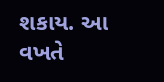શકાય. આ વખતે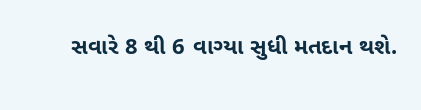સવારે 8 થી 6 વાગ્યા સુધી મતદાન થશે.